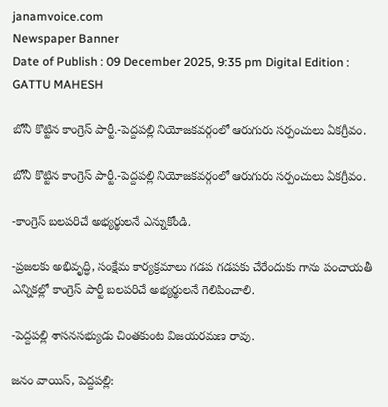janamvoice.com
Newspaper Banner
Date of Publish : 09 December 2025, 9:35 pm Digital Edition : GATTU MAHESH

బోనీ కొట్టిన కాంగ్రెస్ పార్టీ.-పెద్దపల్లి నియోజకవర్గంలో ఆరుగురు సర్పంచులు ఏకగ్రీవం.

బోనీ కొట్టిన కాంగ్రెస్ పార్టీ.-పెద్దపల్లి నియోజకవర్గంలో ఆరుగురు సర్పంచులు ఏకగ్రీవం.

-కాంగ్రెస్ బలపరిచే అభ్యర్థులనే ఎన్నుకోండి.

-ప్రజలకు అభివృద్ధి, సంక్షేమ కార్యక్రమాలు గడప గడపకు చేరేందుకు గాను పంచాయతీ ఎన్నికల్లో కాంగ్రెస్ పార్టీ బలపరిచే అభ్యర్థులనే గెలిపించాలి.

-పెద్దపల్లి శాసనసభ్యుడు చింతకుంట విజయరమణ రావు.

జనం వాయిస్, పెద్దపల్లి: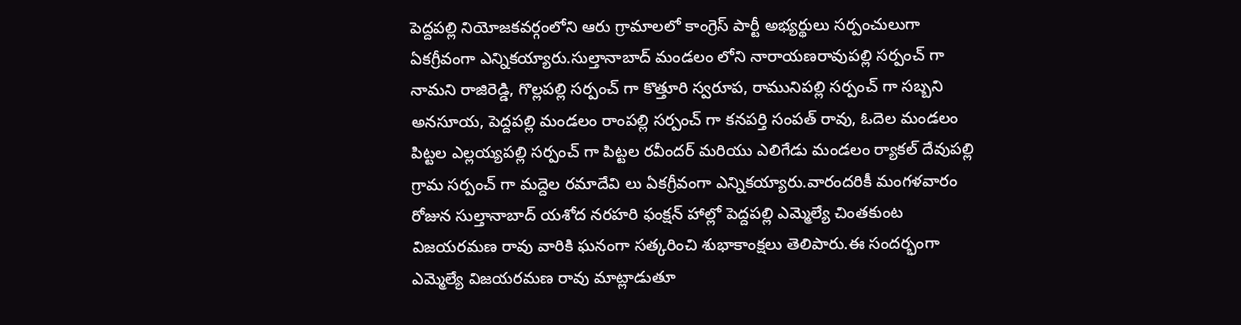పెద్దపల్లి నియోజకవర్గంలోని ఆరు గ్రామాలలో కాంగ్రెస్ పార్టీ అభ్యర్థులు సర్పంచులుగా ఏకగ్రీవంగా ఎన్నికయ్యారు.సుల్తానాబాద్ మండలం లోని నారాయణరావుపల్లి సర్పంచ్ గా నామని రాజిరెడ్డి, గొల్లపల్లి సర్పంచ్ గా కొత్తూరి స్వరూప, రామునిపల్లి సర్పంచ్ గా సబ్బని అనసూయ, పెద్దపల్లి మండలం రాంపల్లి సర్పంచ్ గా కనపర్తి సంపత్ రావు, ఓదెల మండలం పిట్టల ఎల్లయ్యపల్లి సర్పంచ్ గా పిట్టల రవీందర్ మరియు ఎలిగేడు మండలం ర్యాకల్ దేవుపల్లి గ్రామ సర్పంచ్ గా మద్దెల రమాదేవి లు ఏకగ్రీవంగా ఎన్నికయ్యారు.వారందరికీ మంగళవారం రోజున సుల్తానాబాద్ యశోద నరహరి ఫంక్షన్ హాల్లో పెద్దపల్లి ఎమ్మెల్యే చింతకుంట విజయరమణ రావు వారికి ఘనంగా సత్కరించి శుభాకాంక్షలు తెలిపారు.ఈ సందర్భంగా ఎమ్మెల్యే విజయరమణ రావు మాట్లాడుతూ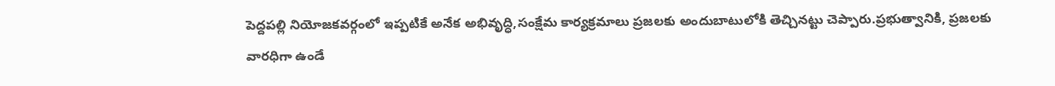పెద్దపల్లి నియోజకవర్గంలో ఇప్పటికే అనేక అభివృద్ధి,సంక్షేమ కార్యక్రమాలు ప్రజలకు అందుబాటులోకి తెచ్చినట్టు చెప్పారు.ప్రభుత్వానికి, ప్రజలకు వారధిగా ఉండే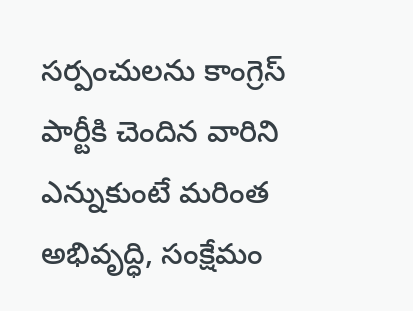సర్పంచులను కాంగ్రెస్ పార్టీకి చెందిన వారిని ఎన్నుకుంటే మరింత అభివృద్ధి, సంక్షేమం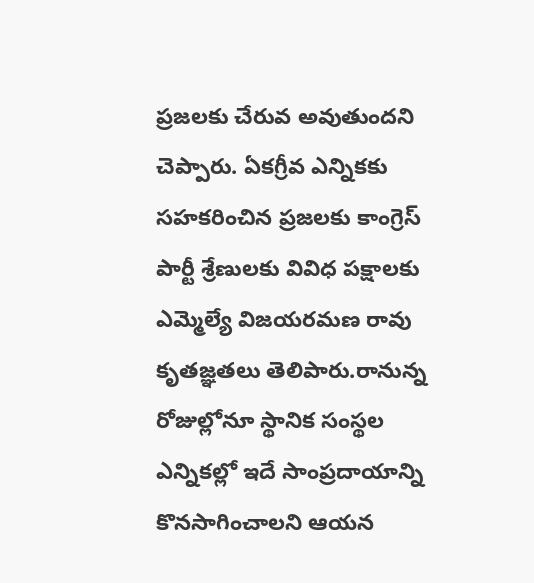ప్రజలకు చేరువ అవుతుందని చెప్పారు. ఏకగ్రీవ ఎన్నికకు సహకరించిన ప్రజలకు కాంగ్రెస్ పార్టీ శ్రేణులకు వివిధ పక్షాలకు ఎమ్మెల్యే విజయరమణ రావు కృతజ్ఞతలు తెలిపారు.రానున్న రోజుల్లోనూ స్థానిక సంస్థల ఎన్నికల్లో ఇదే సాంప్రదాయాన్ని కొనసాగించాలని ఆయన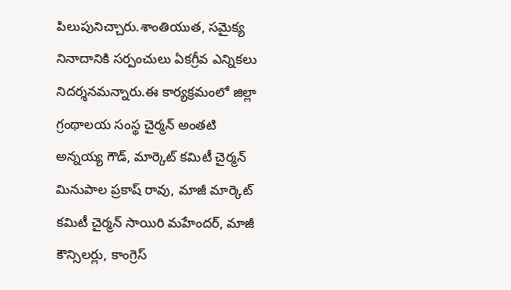పిలుపునిచ్చారు.శాంతియుత, సమైక్య నినాదానికి సర్పంచులు ఏకగ్రీవ ఎన్నికలు నిదర్శనమన్నారు.ఈ కార్యక్రమంలో జిల్లా గ్రంథాలయ సంస్థ చైర్మన్ అంతటి అన్నయ్య గౌడ్, మార్కెట్ కమిటీ చైర్మన్ మినుపాల ప్రకాష్ రావు, మాజీ మార్కెట్ కమిటీ చైర్మన్ సాయిరి మహేందర్, మాజీ కౌన్సిలర్లు, కాంగ్రెస్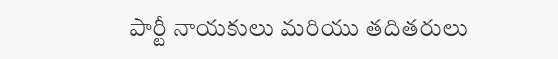పార్టీ నాయకులు మరియు తదితరులు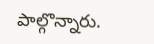పాల్గొన్నారు.